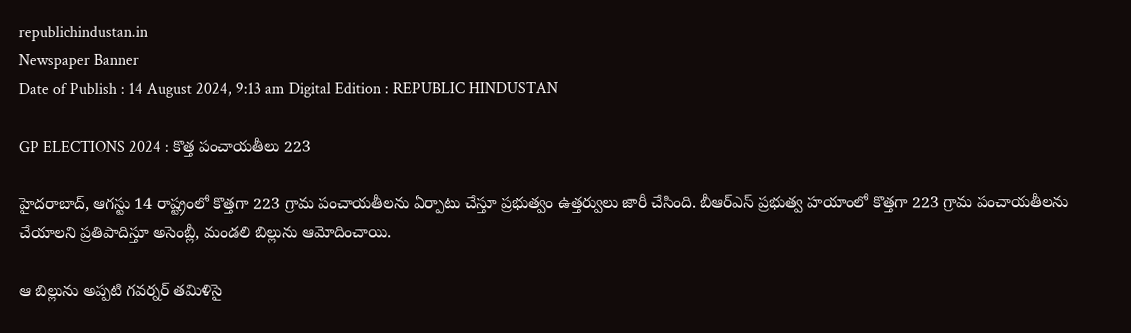republichindustan.in
Newspaper Banner
Date of Publish : 14 August 2024, 9:13 am Digital Edition : REPUBLIC HINDUSTAN

GP ELECTIONS 2024 : కొత్త పంచాయతీలు 223

హైదరాబాద్‌, ఆగస్టు 14 రాష్ట్రంలో కొత్తగా 223 గ్రామ పంచాయతీలను ఏర్పాటు చేస్తూ ప్రభుత్వం ఉత్తర్వులు జారీ చేసింది. బీఆర్‌ఎస్‌ ప్రభుత్వ హయాంలో కొత్తగా 223 గ్రామ పంచాయతీలను చేయాలని ప్రతిపాదిస్తూ అసెంబ్లీ, మండలి బిల్లును ఆమోదించాయి.

ఆ బిల్లును అప్పటి గవర్నర్‌ తమిళిసై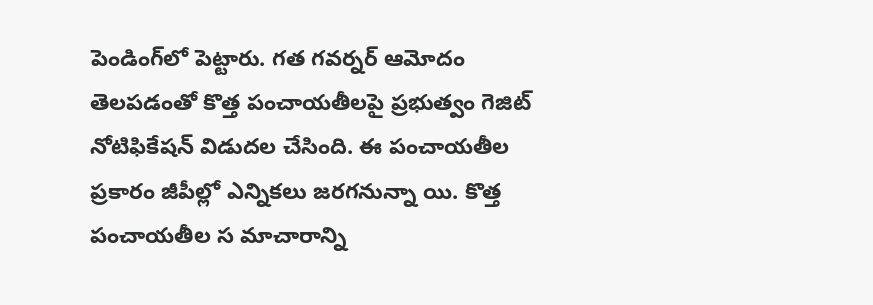పెండింగ్‌లో పెట్టారు. గత గవర్నర్‌ ఆమోదం తెలపడంతో కొత్త పంచాయతీలపై ప్రభుత్వం గెజిట్‌ నోటిఫికేషన్‌ విడుదల చేసింది. ఈ పంచాయతీల ప్రకారం జీపీల్లో ఎన్నికలు జరగనున్నా యి. కొత్త పంచాయతీల స మాచారాన్ని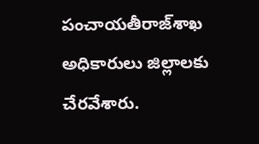పంచాయతీరాజ్‌శాఖ అధికారులు జిల్లాలకు చేరవేశారు.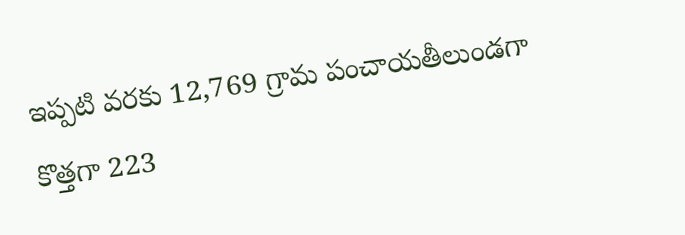ఇప్పటి వరకు 12,769 గ్రామ పంచాయతీలుండగా కొత్తగా 223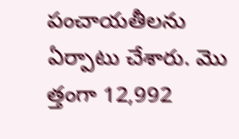పంచాయతీలను ఏర్పాటు చేశారు. మొ త్తంగా 12,992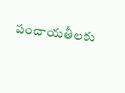పంచాయతీలకు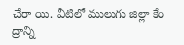చేరా యి. వీటిలో ములుగు జిల్లా కేం ద్రాన్ని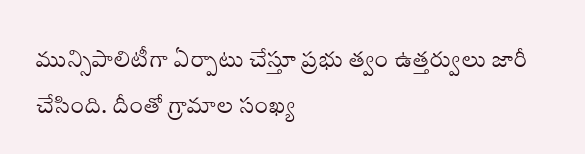మున్సిపాలిటీగా ఏర్పాటు చేస్తూ ప్రభు త్వం ఉత్తర్వులు జారీ చేసింది. దీంతో గ్రామాల సంఖ్య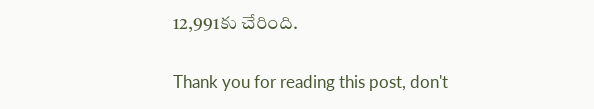12,991కు చేరింది.

Thank you for reading this post, don't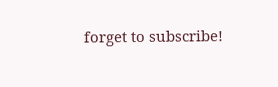forget to subscribe!